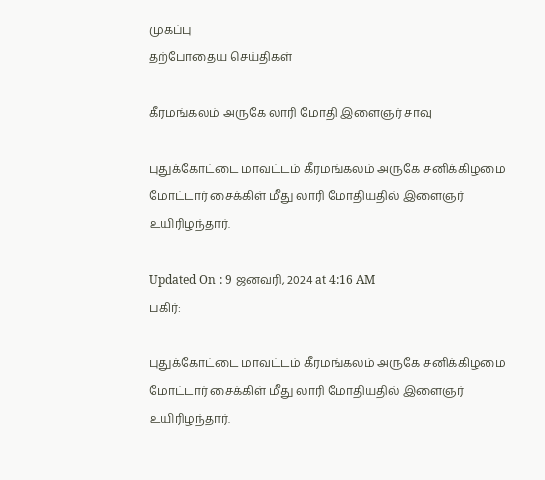முகப்பு
தற்போதைய செய்திகள்

கீரமங்கலம் அருகே லாரி மோதி இளைஞர் சாவு

புதுக்கோட்டை மாவட்டம் கீரமங்கலம் அருகே சனிக்கிழமை மோட்டார் சைக்கிள் மீது லாரி மோதியதில் இளைஞர் உயிரிழந்தார்.

Updated On : 9 ஜனவரி, 2024 at 4:16 AM
பகிர்:

புதுக்கோட்டை மாவட்டம் கீரமங்கலம் அருகே சனிக்கிழமை மோட்டார் சைக்கிள் மீது லாரி மோதியதில் இளைஞர் உயிரிழந்தார்.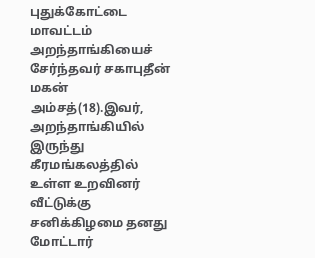புதுக்கோட்டை மாவட்டம் அறந்தாங்கியைச் சேர்ந்தவர் சகாபுதீன் மகன் அம்சத்(18).இவர், அறந்தாங்கியில் இருந்து கீரமங்கலத்தில் உள்ள உறவினர் வீட்டுக்கு சனிக்கிழமை தனது மோட்டார்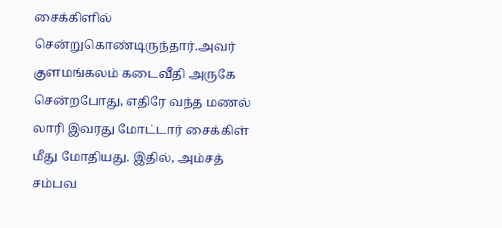சைக்கிளில் சென்றுகொண்டிருந்தார்.அவர் குளமங்கலம் கடைவீதி அருகே சென்றபோது, எதிரே வந்த மணல் லாரி இவரது மோட்டார் சைக்கிள் மீது மோதியது. இதில், அம்சத் சம்பவ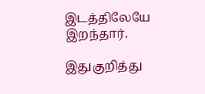இடத்திலேயே இறந்தார்.

இதுகுறித்து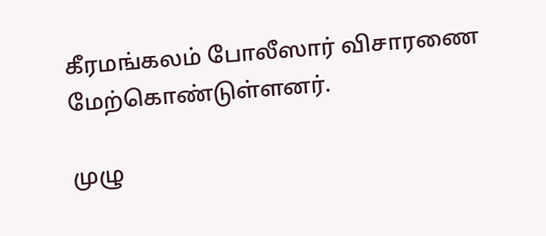கீரமங்கலம் போலீஸார் விசாரணை மேற்கொண்டுள்ளனர்.

முழு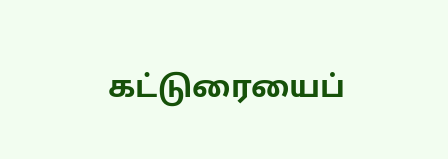கட்டுரையைப்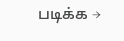படிக்க →